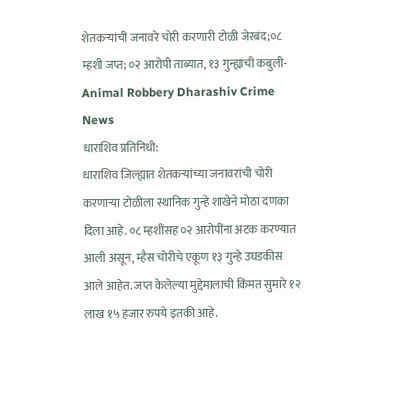शेतकऱ्यांची जनावरे चोरी करणारी टोळी जेरबंद;०८ म्हशी जप्त; ०२ आरोपी ताब्यात, १३ गुन्ह्यांची कबुली-Animal Robbery Dharashiv Crime News
धाराशिव प्रतिनिधी:
धाराशिव जिल्ह्यात शेतकऱ्यांच्या जनावरांची चोरी करणाऱ्या टोळीला स्थानिक गुन्हे शाखेने मोठा दणका दिला आहे. ०८ म्हशींसह ०२ आरोपींना अटक करण्यात आली असून, म्हैस चोरीचे एकूण १३ गुन्हे उघडकीस आले आहेत. जप्त केलेल्या मुद्देमालाची किंमत सुमारे १२ लाख १५ हजार रुपये इतकी आहे.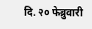दि. २० फेब्रुवारी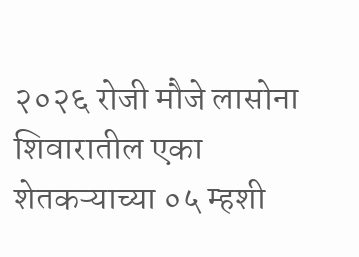२०२६ रोजी मौजे लासोना शिवारातील एका शेतकऱ्याच्या ०५ म्हशी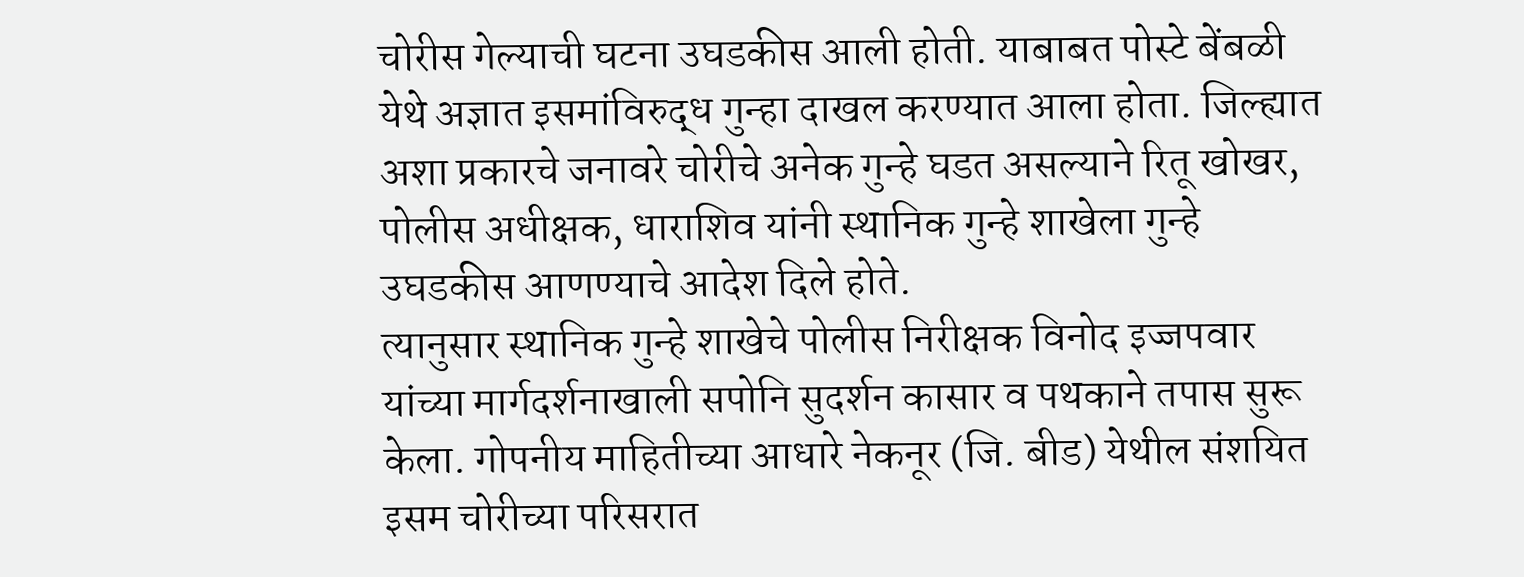चोरीस गेल्याची घटना उघडकीस आली होती. याबाबत पोस्टे बेंबळी येथे अज्ञात इसमांविरुद्ध गुन्हा दाखल करण्यात आला होता. जिल्ह्यात अशा प्रकारचे जनावरे चोरीचे अनेक गुन्हे घडत असल्याने रितू खोखर, पोलीस अधीक्षक, धाराशिव यांनी स्थानिक गुन्हे शाखेला गुन्हे उघडकीस आणण्याचे आदेश दिले होते.
त्यानुसार स्थानिक गुन्हे शाखेचे पोलीस निरीक्षक विनोद इज्जपवार यांच्या मार्गदर्शनाखाली सपोनि सुदर्शन कासार व पथकाने तपास सुरू केला. गोपनीय माहितीच्या आधारे नेकनूर (जि. बीड) येथील संशयित इसम चोरीच्या परिसरात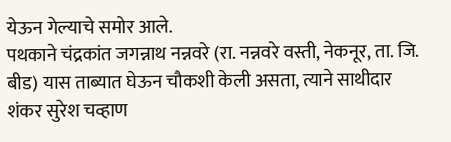येऊन गेल्याचे समोर आले.
पथकाने चंद्रकांत जगन्नाथ नन्नवरे (रा. नन्नवरे वस्ती, नेकनूर, ता. जि. बीड) यास ताब्यात घेऊन चौकशी केली असता, त्याने साथीदार शंकर सुरेश चव्हाण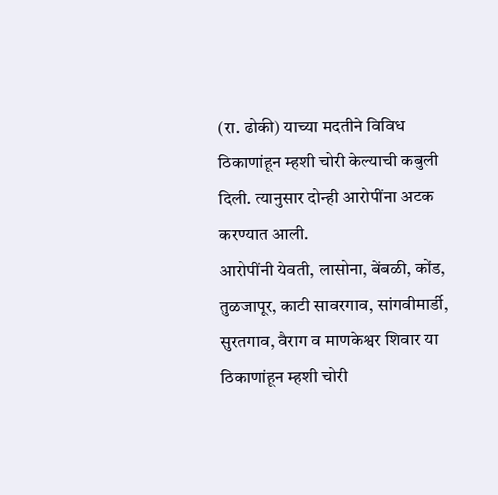(रा. ढोकी) याच्या मदतीने विविध ठिकाणांहून म्हशी चोरी केल्याची कबुली दिली. त्यानुसार दोन्ही आरोपींना अटक करण्यात आली.
आरोपींनी येवती, लासोना, बेंबळी, कोंड, तुळजापूर, काटी सावरगाव, सांगवीमार्डी, सुरतगाव, वैराग व माणकेश्वर शिवार या ठिकाणांहून म्हशी चोरी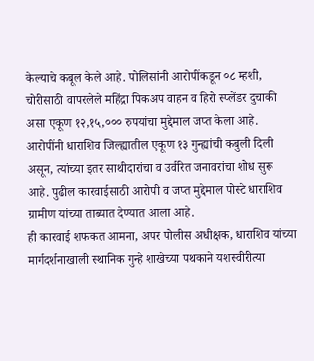केल्याचे कबूल केले आहे. पोलिसांनी आरोपींकडून ०८ म्हशी, चोरीसाठी वापरलेले महिंद्रा पिकअप वाहन व हिरो स्प्लेंडर दुचाकी असा एकूण १२,१५,००० रुपयांचा मुद्देमाल जप्त केला आहे.
आरोपींनी धाराशिव जिल्ह्यातील एकूण १३ गुन्ह्यांची कबुली दिली असून, त्यांच्या इतर साथीदारांचा व उर्वरित जनावरांचा शोध सुरू आहे. पुढील कारवाईसाठी आरोपी व जप्त मुद्देमाल पोस्टे धाराशिव ग्रामीण यांच्या ताब्यात देण्यात आला आहे.
ही कारवाई शफकत आमना, अपर पोलीस अधीक्षक, धाराशिव यांच्या मार्गदर्शनाखाली स्थानिक गुन्हे शाखेच्या पथकाने यशस्वीरीत्या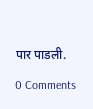पार पाडली.

0 Comments